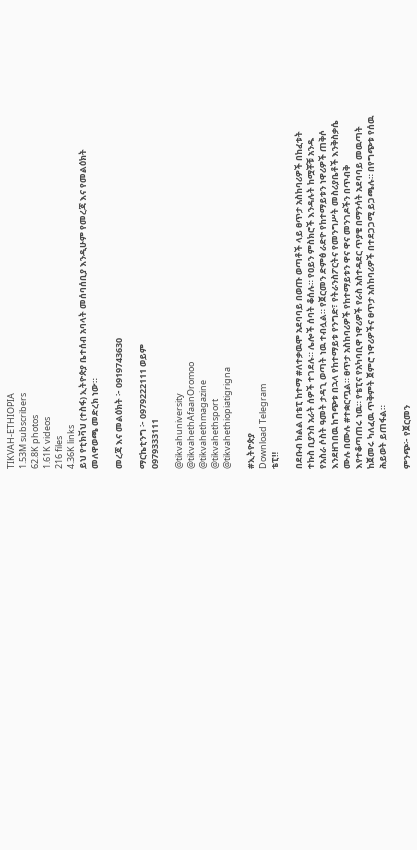TIKVAH-ETHIOPIA
1.53M subscribers
62.8K photos
1.61K videos
216 files
4.36K links
ይህ የቲክቫህ (ተስፋ) ኢትዮጵያ ቤተሰብ አባላት መሰባሰቢያ እንዲሁም የመረጃ እና የመልዕክት መለዋወጫ መድረክ ነው።

መረጃ እና መልዕክት ፦ 0919743630

ማርኬቲንግ ፦ 0979222111 ወይም
0979333111

@tikvahuniversity
@tikvahethAfaanOromoo
@tikvahethmagazine
@tikvahethsport
@tikvahethiopiatigrigna

#ኢትዮጵያ
Download Telegram
ቴፒ‼

በደቡብ ክልል በቴፒ ከተማ #ለተቃዉሞ አደባባይ በወጡ ወጣቶች ላይ ፀጥታ አስከባሪዎች በከፈቱት ተኩስ ቢያንስ አራት ሰዎች ተገደሉ። ሌሎች ሰባት ቆሰሉ። የዐይን ምስክሮች እንዳሉት ከሟቾቹ አንዱ የአስራ ሶስት ዓመት ታዳጊ ወጣት ነዉ ተብሏል። የጀርመን ድምፅ ራድዮ የከተማይቱን ነዋሪዎች ጠቅሶ እንደዘገበዉ ከግጭቱ በኋላ የከተማይቱ የንግድ፣ የትራንስፖርትና የመንግሥት መስሪያቤቶች እንቅስቃሴ ሙሉ በሙሉ #ተቋርጧል። ፀጥታ አስከባሪዎች የከተማይቱን ዋና ዋና መንገዶችን በጥብቅ እየተቆጣጠሩ ነዉ። የቴፒና የአካባቢዋ ነዋሪዎች የራስ አስተዳደር ጥያቄ በማንሳት አደባባይ መዉጣት ከጀመሩ ካለፈዉ ጥቅምት ጀምሮ ነዋሪዎችና ፀጥታ አስከባሪዎች በተደጋጋሚ ይጋጫሉ። በየግጭቱ የሰዉ ሕይወት ይጠፋል።

ምንጭ፦ የጀርመን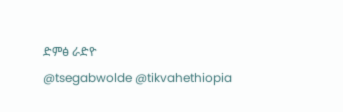ድምፅ ራድዮ
@tsegabwolde @tikvahethiopia